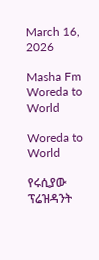March 16, 2026

Masha Fm Woreda to World

Woreda to World

የሩሲያው ፕሬዝዳንት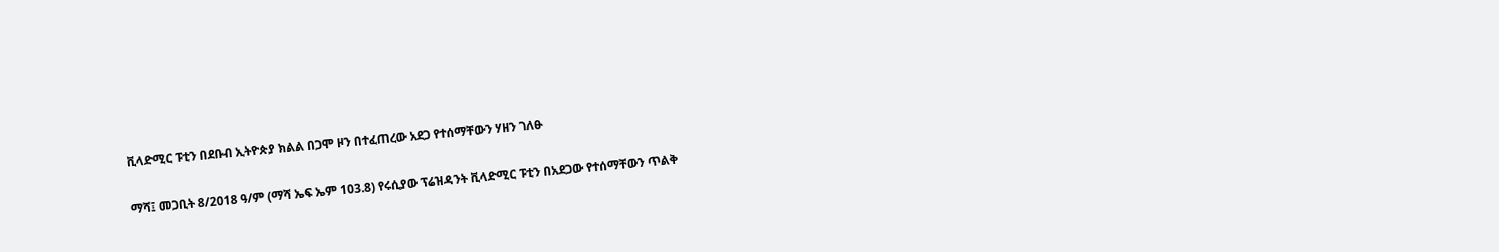ቪላድሚር ፑቲን በደቡብ ኢትዮጵያ ክልል በጋሞ ዞን በተፈጠረው አደጋ የተሰማቸውን ሃዘን ገለፁ

ማሻ፤ መጋቢት 8/2018 ዓ/ም (ማሻ ኤፍ ኤም 103.8) የሩሲያው ፕሬዝዳንት ቪላድሚር ፑቲን በአደጋው የተሰማቸውን ጥልቅ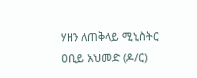ሃዘን ለጠቅላይ ሚኒስትር ዐቢይ አህመድ (ዶ/ር)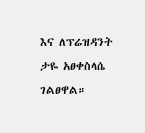እና ለፕሬዝዳንት ታዬ አፀቀስላሴ ገልፀዋል።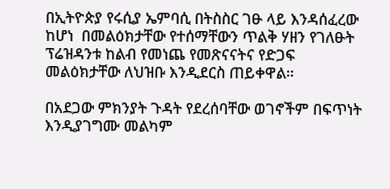በኢትዮጵያ የሩሲያ ኤምባሲ በትስስር ገፁ ላይ እንዳሰፈረው ከሆነ  በመልዕክታቸው የተሰማቸውን ጥልቅ ሃዘን የገለፁት ፕሬዝዳንቱ ከልብ የመነጨ የመጽናናትና የድጋፍ መልዕክታቸው ለህዝቡ እንዲደርስ ጠይቀዋል።

በአደጋው ምክንያት ጉዳት የደረሰባቸው ወገኖችም በፍጥነት እንዲያገግሙ መልካም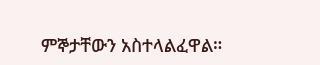ምኞታቸውን አስተላልፈዋል።